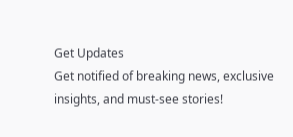Get Updates
Get notified of breaking news, exclusive insights, and must-see stories!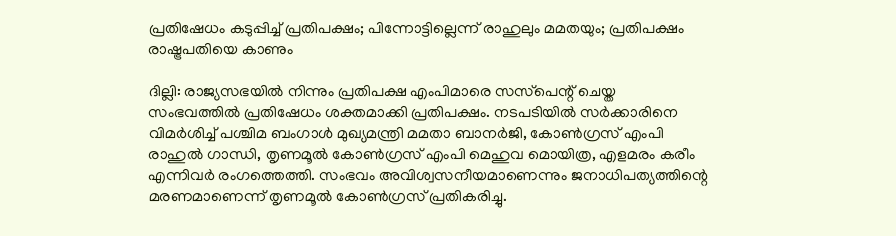പ്രതിഷേധം കടുപ്പിച്ച് പ്രതിപക്ഷം; പിന്നോട്ടില്ലെന്ന് രാഹുലും മമതയും; പ്രതിപക്ഷം രാഷ്ട്രപതിയെ കാണും

ദില്ലി: രാജ്യസഭയില്‍ നിന്നും പ്രതിപക്ഷ എംപിമാരെ സസ്‌പെന്റ് ചെയ്ത സംഭവത്തില്‍ പ്രതിഷേധം ശക്തമാക്കി പ്രതിപക്ഷം. നടപടിയില്‍ സര്‍ക്കാരിനെ വിമര്‍ശിച്ച് പശ്ചിമ ബംഗാള്‍ മുഖ്യമന്ത്രി മമതാ ബാനര്‍ജി, കോണ്‍ഗ്രസ് എംപി രാഹുല്‍ ഗാന്ധി, തൃണമൂല്‍ കോണ്‍ഗ്രസ് എംപി മെഹുവ മൊയിത്ര, എളമരം കരീം എന്നിവര്‍ രംഗത്തെത്തി. സംഭവം അവിശ്വസനീയമാണെന്നും ജനാധിപത്യത്തിന്റെ മരണമാണെന്ന് തൃണമൂല്‍ കോണ്‍ഗ്രസ് പ്രതികരിച്ചു.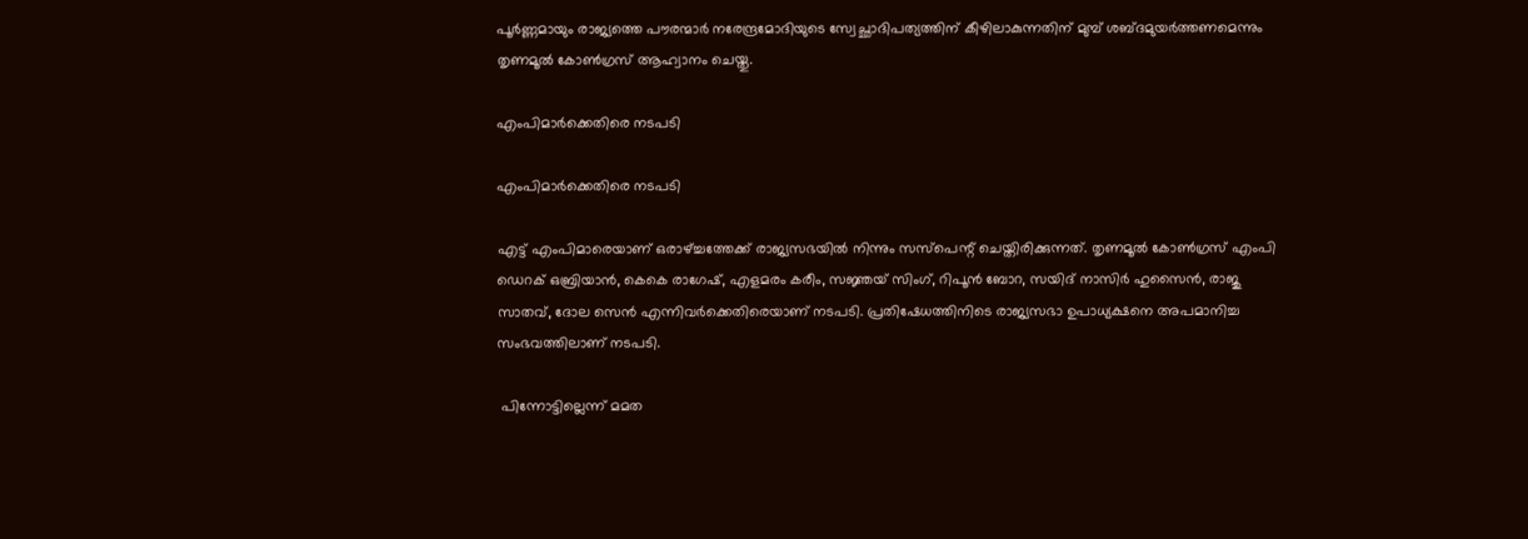പൂര്‍ണ്ണമായും രാജ്യത്തെ പൗരന്മാര്‍ നരേന്ദ്രമോദിയുടെ സ്വേച്ഛാദിപത്യത്തിന് കീഴിലാകുന്നതിന് മുമ്പ് ശബ്ദമുയര്‍ത്തണമെന്നും തൃണമൂല്‍ കോണ്‍ഗ്രസ് ആഹ്വാനം ചെയ്തു.

എംപിമാര്‍ക്കെതിരെ നടപടി

എംപിമാര്‍ക്കെതിരെ നടപടി

എട്ട് എംപിമാരെയാണ് ഒരാഴ്ച്ചത്തേക്ക് രാജ്യസഭയില്‍ നിന്നും സസ്‌പെന്റ് ചെയ്തിരിക്കുന്നത്. തൃണമൂല്‍ കോണ്‍ഗ്രസ് എംപി ഡെറക് ഒബ്രിയാന്‍, കെകെ രാഗേഷ്, എളമരം കരീം, സജ്ഞയ് സിംഗ്, റിപൂന്‍ ബോറ, സയിദ് നാസിര്‍ ഹുസൈന്‍, രാജു സാതവ്, ദോല സെന്‍ എന്നിവര്‍ക്കെതിരെയാണ് നടപടി. പ്രതിഷേധത്തിനിടെ രാജ്യസഭാ ഉപാധ്യക്ഷനെ അപമാനിച്ച സംഭവത്തിലാണ് നടപടി.

 പിന്നോട്ടില്ലെന്ന് മമത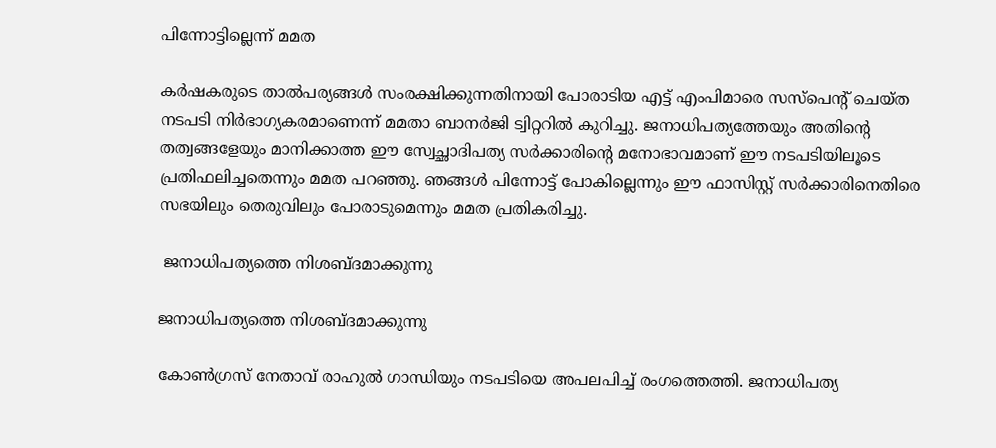പിന്നോട്ടില്ലെന്ന് മമത

കര്‍ഷകരുടെ താല്‍പര്യങ്ങള്‍ സംരക്ഷിക്കുന്നതിനായി പോരാടിയ എട്ട് എംപിമാരെ സസ്‌പെന്റ് ചെയ്ത നടപടി നിര്‍ഭാഗ്യകരമാണെന്ന് മമതാ ബാനര്‍ജി ട്വിറ്ററില്‍ കുറിച്ചു. ജനാധിപത്യത്തേയും അതിന്റെ തത്വങ്ങളേയും മാനിക്കാത്ത ഈ സ്വേച്ഛാദിപത്യ സര്‍ക്കാരിന്റെ മനോഭാവമാണ് ഈ നടപടിയിലൂടെ പ്രതിഫലിച്ചതെന്നും മമത പറഞ്ഞു. ഞങ്ങള്‍ പിന്നോട്ട് പോകില്ലെന്നും ഈ ഫാസിസ്റ്റ് സര്‍ക്കാരിനെതിരെ സഭയിലും തെരുവിലും പോരാടുമെന്നും മമത പ്രതികരിച്ചു.

 ജനാധിപത്യത്തെ നിശബ്ദമാക്കുന്നു

ജനാധിപത്യത്തെ നിശബ്ദമാക്കുന്നു

കോണ്‍ഗ്രസ് നേതാവ് രാഹുല്‍ ഗാന്ധിയും നടപടിയെ അപലപിച്ച് രംഗത്തെത്തി. ജനാധിപത്യ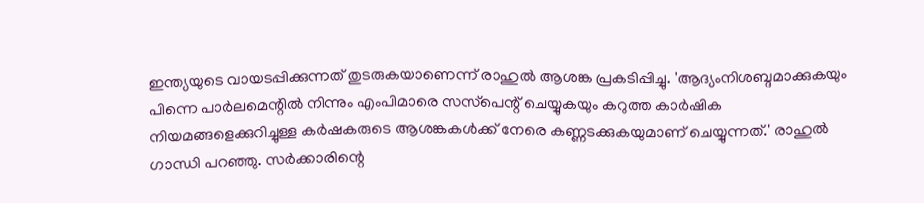ഇന്ത്യയുടെ വായടപ്പിക്കുന്നത് തുടരുകയാണെന്ന് രാഹുല്‍ ആശങ്ക പ്രകടിപ്പിച്ചു. 'ആദ്യംനിശബ്ദമാക്കുകയും പിന്നെ പാര്‍ലമെന്റില്‍ നിന്നും എംപിമാരെ സസ്‌പെന്റ് ചെയ്യുകയും കറുത്ത കാര്‍ഷിക നിയമങ്ങളെക്കുറിച്ചുള്ള കര്‍ഷകരുടെ ആശങ്കകള്‍ക്ക് നേരെ കണ്ണടക്കുകയുമാണ് ചെയ്യുന്നത്.' രാഹുല്‍ ഗാന്ധി പറഞ്ഞു. സര്‍ക്കാരിന്റെ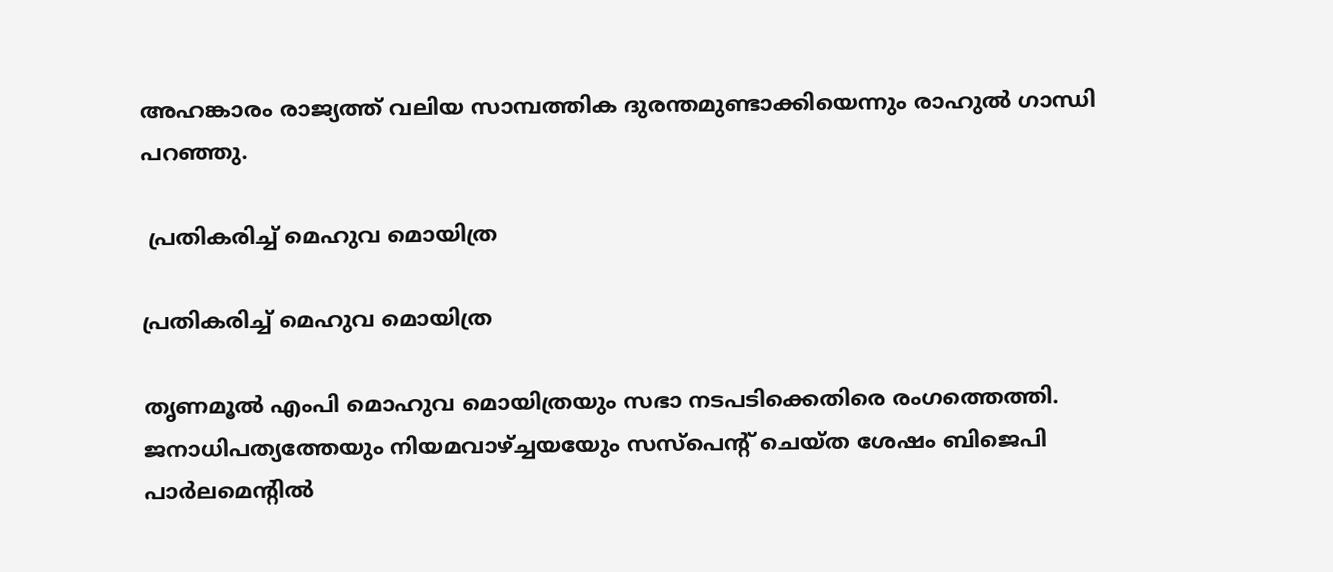അഹങ്കാരം രാജ്യത്ത് വലിയ സാമ്പത്തിക ദുരന്തമുണ്ടാക്കിയെന്നും രാഹുല്‍ ഗാന്ധി പറഞ്ഞു.

 പ്രതികരിച്ച് മെഹുവ മൊയിത്ര

പ്രതികരിച്ച് മെഹുവ മൊയിത്ര

തൃണമൂല്‍ എംപി മൊഹുവ മൊയിത്രയും സഭാ നടപടിക്കെതിരെ രംഗത്തെത്തി. ജനാധിപത്യത്തേയും നിയമവാഴ്ച്ചയയേും സസ്‌പെന്റ് ചെയ്ത ശേഷം ബിജെപി പാര്‍ലമെന്റില്‍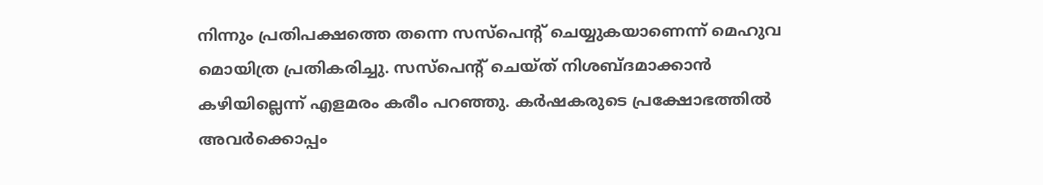നിന്നും പ്രതിപക്ഷത്തെ തന്നെ സസ്‌പെന്റ് ചെയ്യുകയാണെന്ന് മെഹുവ മൊയിത്ര പ്രതികരിച്ചു. സസ്‌പെന്റ് ചെയ്ത് നിശബ്ദമാക്കാന്‍ കഴിയില്ലെന്ന് എളമരം കരീം പറഞ്ഞു. കര്‍ഷകരുടെ പ്രക്ഷോഭത്തില്‍ അവര്‍ക്കൊപ്പം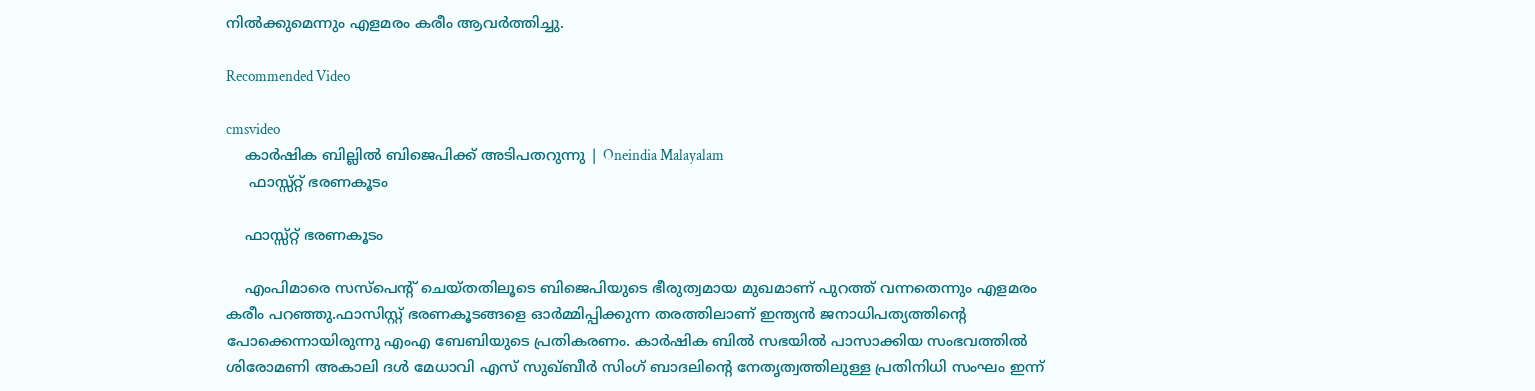നില്‍ക്കുമെന്നും എളമരം കരീം ആവര്‍ത്തിച്ചു.

Recommended Video

cmsvideo
    കാര്‍ഷിക ബില്ലില്‍ ബിജെപിക്ക് അടിപതറുന്നു | Oneindia Malayalam
     ഫാസ്സ്റ്റ് ഭരണകൂടം

    ഫാസ്സ്റ്റ് ഭരണകൂടം

    എംപിമാരെ സസ്‌പെന്റ് ചെയ്തതിലൂടെ ബിജെപിയുടെ ഭീരുത്വമായ മുഖമാണ് പുറത്ത് വന്നതെന്നും എളമരം കരീം പറഞ്ഞു.ഫാസിസ്റ്റ് ഭരണകൂടങ്ങളെ ഓര്‍മ്മിപ്പിക്കുന്ന തരത്തിലാണ് ഇന്ത്യന്‍ ജനാധിപത്യത്തിന്റെ പോക്കെന്നായിരുന്നു എംഎ ബേബിയുടെ പ്രതികരണം. കാര്‍ഷിക ബില്‍ സഭയില്‍ പാസാക്കിയ സംഭവത്തില്‍ ശിരോമണി അകാലി ദള്‍ മേധാവി എസ് സുഖ്ബീര്‍ സിംഗ് ബാദലിന്റെ നേതൃത്വത്തിലുള്ള പ്രതിനിധി സംഘം ഇന്ന്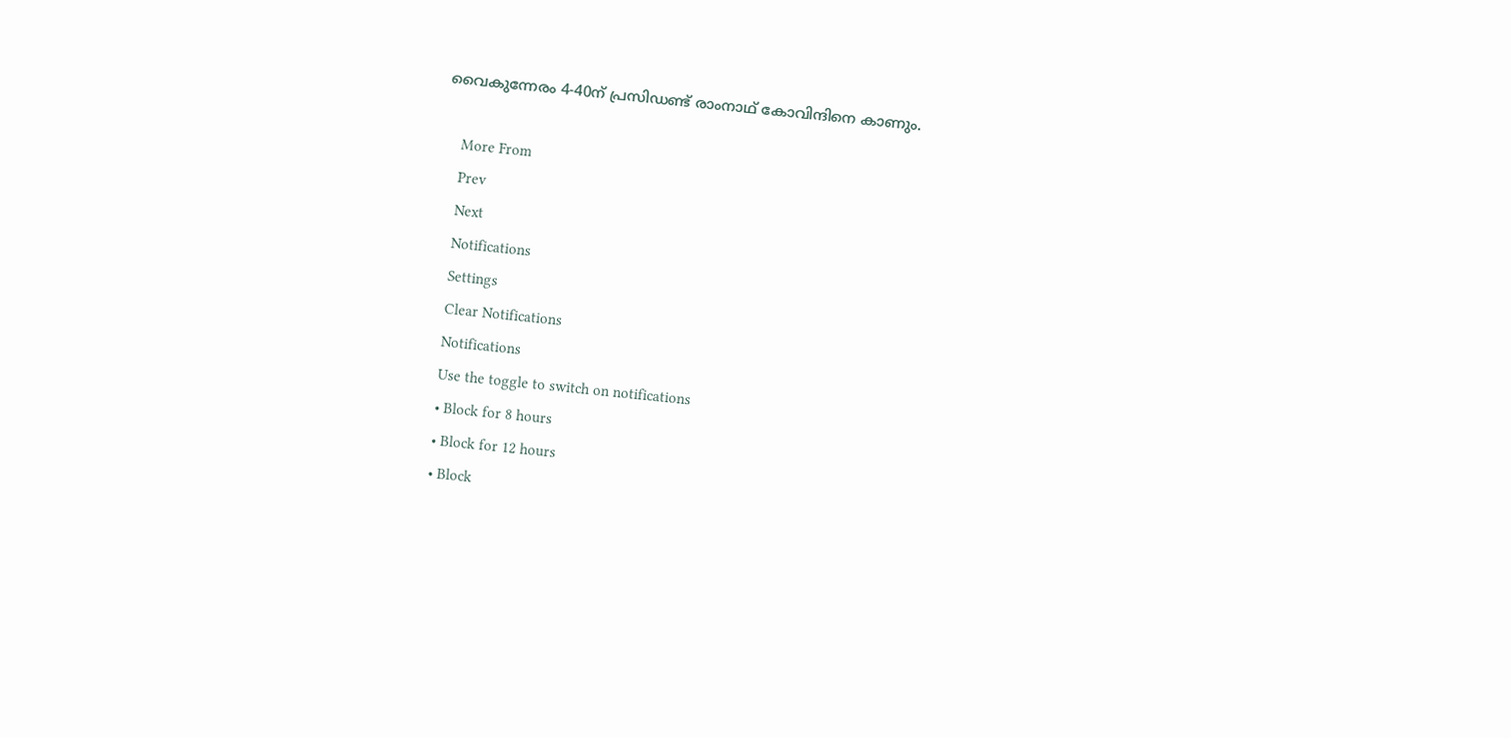വൈകുന്നേരം 4-40ന് പ്രസിഡണ്ട് രാംനാഥ് കോവിന്ദിനെ കാണും.

    More From
    Prev
    Next
    Notifications
    Settings
    Clear Notifications
    Notifications
    Use the toggle to switch on notifications
    • Block for 8 hours
    • Block for 12 hours
    • Block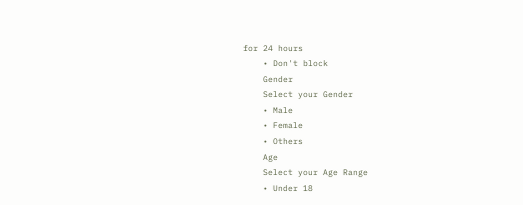for 24 hours
    • Don't block
    Gender
    Select your Gender
    • Male
    • Female
    • Others
    Age
    Select your Age Range
    • Under 18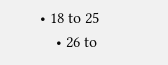• 18 to 25
    • 26 to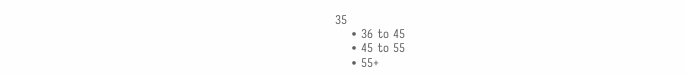35
    • 36 to 45
    • 45 to 55
    • 55+